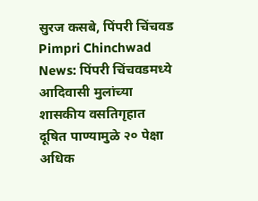सुरज कसबे, पिंपरी चिंचवड
Pimpri Chinchwad News: पिंपरी चिंचवडमध्ये आदिवासी मुलांच्या शासकीय वसतिगृहात दूषित पाण्यामुळे २० पेक्षा अधिक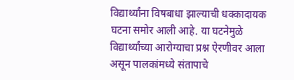विद्यार्थ्यांना विषबाधा झाल्याची धक्कादायक घटना समोर आली आहे. या घटनेमुळे विद्यार्थ्यांच्या आरोग्याचा प्रश्न ऐरणीवर आला असून पालकांमध्ये संतापाचे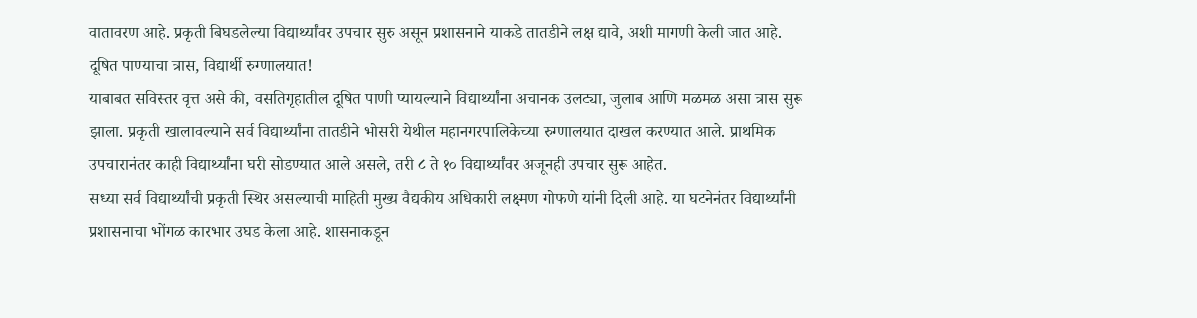वातावरण आहे. प्रकृती बिघडलेल्या विद्यार्थ्यांवर उपचार सुरु असून प्रशासनाने याकडे तातडीने लक्ष द्यावे, अशी मागणी केली जात आहे.
दूषित पाण्याचा त्रास, विद्यार्थी रुग्णालयात!
याबाबत सविस्तर वृत्त असे की, वसतिगृहातील दूषित पाणी प्यायल्याने विद्यार्थ्यांना अचानक उलट्या, जुलाब आणि मळमळ असा त्रास सुरू झाला. प्रकृती खालावल्याने सर्व विद्यार्थ्यांना तातडीने भोसरी येथील महानगरपालिकेच्या रुग्णालयात दाखल करण्यात आले. प्राथमिक उपचारानंतर काही विद्यार्थ्यांना घरी सोडण्यात आले असले, तरी ८ ते १० विद्यार्थ्यांवर अजूनही उपचार सुरू आहेत.
सध्या सर्व विद्यार्थ्यांची प्रकृती स्थिर असल्याची माहिती मुख्य वैद्यकीय अधिकारी लक्ष्मण गोफणे यांनी दिली आहे. या घटनेनंतर विद्यार्थ्यांनी प्रशासनाचा भोंगळ कारभार उघड केला आहे. शासनाकडून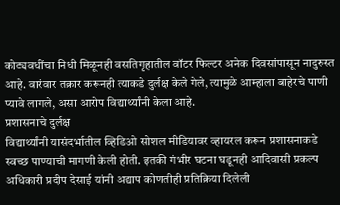कोट्यवधींचा निधी मिळूनही वसतिगृहातील वॉटर फिल्टर अनेक दिवसांपासून नादुरुस्त आहे. वारंवार तक्रार करूनही त्याकडे दुर्लक्ष केले गेले, त्यामुळे आम्हाला बाहेरचे पाणी प्यावे लागले, असा आरोप विद्यार्थ्यांनी केला आहे.
प्रशासनाचे दुर्लक्ष
विद्यार्थ्यांनी यासंदर्भातील व्हिडिओ सोशल मीडियावर व्हायरल करून प्रशासनाकडे स्वच्छ पाण्याची मागणी केली होती. इतकी गंभीर घटना घडूनही आदिवासी प्रकल्प अधिकारी प्रदीप देसाई यांनी अद्याप कोणतीही प्रतिक्रिया दिलेली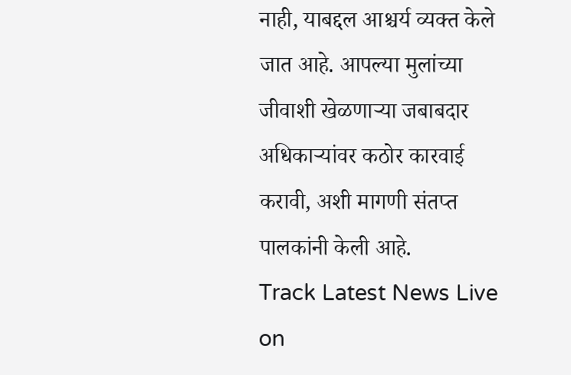नाही, याबद्दल आश्चर्य व्यक्त केले जात आहे. आपल्या मुलांच्या जीवाशी खेळणाऱ्या जबाबदार अधिकाऱ्यांवर कठोर कारवाई करावी, अशी मागणी संतप्त पालकांनी केली आहे.
Track Latest News Live on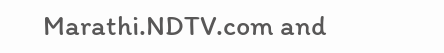Marathi.NDTV.com and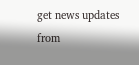get news updates from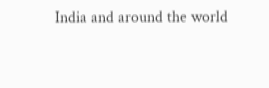India and around the world